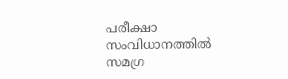പരീക്ഷാ സംവിധാനത്തിൽ സമഗ്ര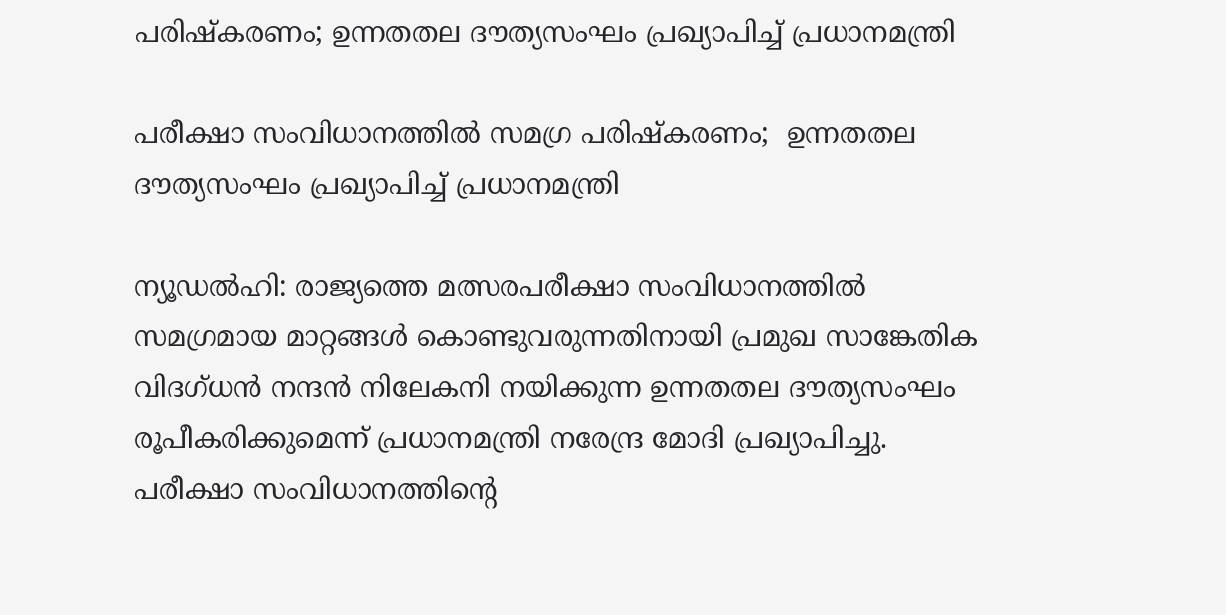പരിഷ്‌കരണം; ഉന്നതതല ദൗത്യസംഘം പ്രഖ്യാപിച്ച് പ്രധാനമന്ത്രി

പരീക്ഷാ സംവിധാനത്തിൽ സമഗ്ര പരിഷ്‌കരണം;  ഉന്നതതല ദൗത്യസംഘം പ്രഖ്യാപിച്ച് പ്രധാനമന്ത്രി

ന്യൂഡൽഹി: രാജ്യത്തെ മത്സരപരീക്ഷാ സംവിധാനത്തിൽ സമഗ്രമായ മാറ്റങ്ങൾ കൊണ്ടുവരുന്നതിനായി പ്രമുഖ സാങ്കേതിക വിദഗ്ധൻ നന്ദൻ നിലേകനി നയിക്കുന്ന ഉന്നതതല ദൗത്യസംഘം രൂപീകരിക്കുമെന്ന് പ്രധാനമന്ത്രി നരേന്ദ്ര മോദി പ്രഖ്യാപിച്ചു. പരീക്ഷാ സംവിധാനത്തിന്റെ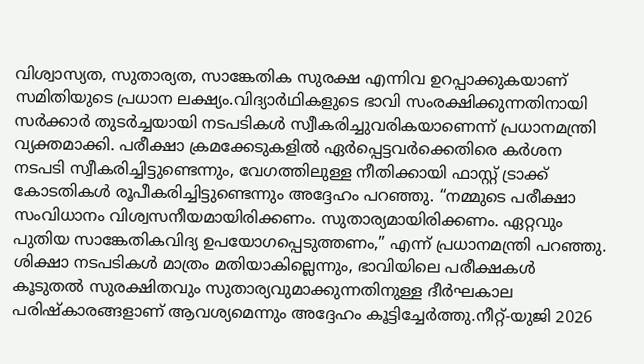വിശ്വാസ്യത, സുതാര്യത, സാങ്കേതിക സുരക്ഷ എന്നിവ ഉറപ്പാക്കുകയാണ് സമിതിയുടെ പ്രധാന ലക്ഷ്യം.വിദ്യാർഥികളുടെ ഭാവി സംരക്ഷിക്കുന്നതിനായി സർക്കാർ തുടർച്ചയായി നടപടികൾ സ്വീകരിച്ചുവരികയാണെന്ന് പ്രധാനമന്ത്രി വ്യക്തമാക്കി. പരീക്ഷാ ക്രമക്കേടുകളിൽ ഏർപ്പെട്ടവർക്കെതിരെ കർശന നടപടി സ്വീകരിച്ചിട്ടുണ്ടെന്നും, വേഗത്തിലുള്ള നീതിക്കായി ഫാസ്റ്റ് ട്രാക്ക് കോടതികൾ രൂപീകരിച്ചിട്ടുണ്ടെന്നും അദ്ദേഹം പറഞ്ഞു. “നമ്മുടെ പരീക്ഷാ സംവിധാനം വിശ്വസനീയമായിരിക്കണം. സുതാര്യമായിരിക്കണം. ഏറ്റവും പുതിയ സാങ്കേതികവിദ്യ ഉപയോഗപ്പെടുത്തണം,” എന്ന് പ്രധാനമന്ത്രി പറഞ്ഞു. ശിക്ഷാ നടപടികൾ മാത്രം മതിയാകില്ലെന്നും, ഭാവിയിലെ പരീക്ഷകൾ കൂടുതൽ സുരക്ഷിതവും സുതാര്യവുമാക്കുന്നതിനുള്ള ദീർഘകാല പരിഷ്‌കാരങ്ങളാണ് ആവശ്യമെന്നും അദ്ദേഹം കൂട്ടിച്ചേർത്തു.നീറ്റ്-യുജി 2026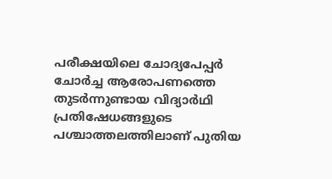പരീക്ഷയിലെ ചോദ്യപേപ്പർ ചോർച്ച ആരോപണത്തെ തുടർന്നുണ്ടായ വിദ്യാർഥി പ്രതിഷേധങ്ങളുടെ പശ്ചാത്തലത്തിലാണ് പുതിയ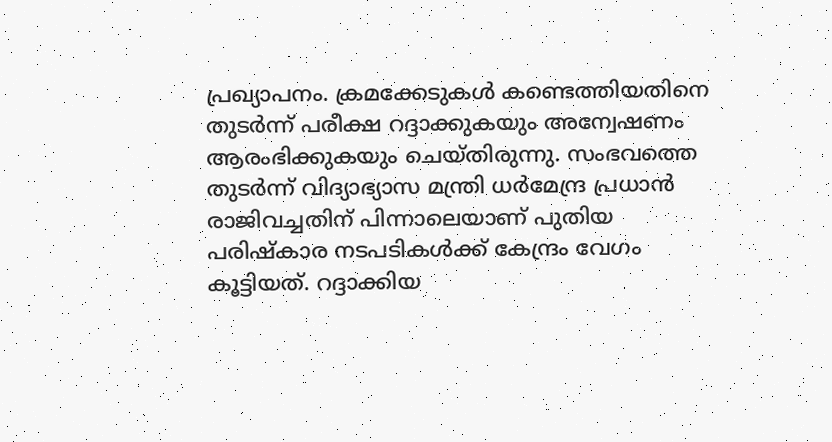പ്രഖ്യാപനം. ക്രമക്കേടുകൾ കണ്ടെത്തിയതിനെ തുടർന്ന് പരീക്ഷ റദ്ദാക്കുകയും അന്വേഷണം ആരംഭിക്കുകയും ചെയ്തിരുന്നു. സംഭവത്തെ തുടർന്ന് വിദ്യാഭ്യാസ മന്ത്രി ധർമേന്ദ്ര പ്രധാൻ രാജിവച്ചതിന് പിന്നാലെയാണ് പുതിയ പരിഷ്‌കാര നടപടികൾക്ക് കേന്ദ്രം വേഗം കൂട്ടിയത്. റദ്ദാക്കിയ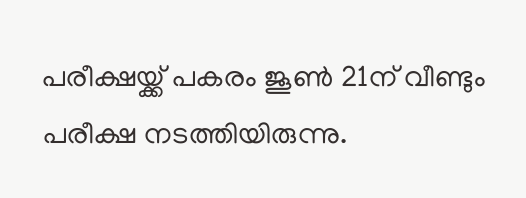പരീക്ഷയ്ക്ക് പകരം ജൂൺ 21ന് വീണ്ടും പരീക്ഷ നടത്തിയിരുന്നു.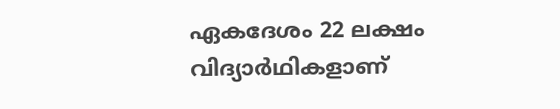ഏകദേശം 22 ലക്ഷം വിദ്യാർഥികളാണ്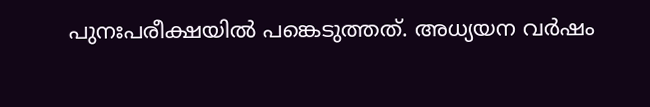പുനഃപരീക്ഷയിൽ പങ്കെടുത്തത്. അധ്യയന വർഷം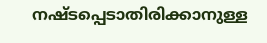നഷ്ടപ്പെടാതിരിക്കാനുള്ള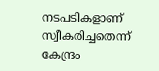നടപടികളാണ് സ്വീകരിച്ചതെന്ന് കേന്ദ്രം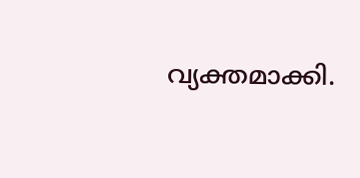വ്യക്തമാക്കി.